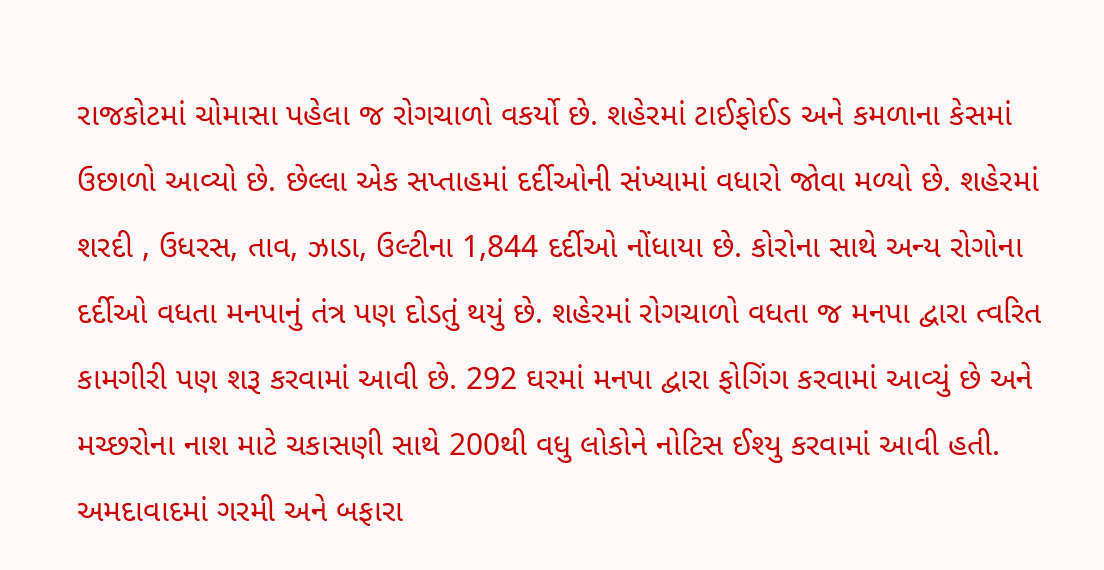રાજકોટમાં ચોમાસા પહેલા જ રોગચાળો વકર્યો છે. શહેરમાં ટાઈફોઈડ અને કમળાના કેસમાં ઉછાળો આવ્યો છે. છેલ્લા એક સપ્તાહમાં દર્દીઓની સંખ્યામાં વધારો જોવા મળ્યો છે. શહેરમાં શરદી , ઉધરસ, તાવ, ઝાડા, ઉલ્ટીના 1,844 દર્દીઓ નોંધાયા છે. કોરોના સાથે અન્ય રોગોના દર્દીઓ વધતા મનપાનું તંત્ર પણ દોડતું થયું છે. શહેરમાં રોગચાળો વધતા જ મનપા દ્વારા ત્વરિત કામગીરી પણ શરૂ કરવામાં આવી છે. 292 ઘરમાં મનપા દ્વારા ફોગિંગ કરવામાં આવ્યું છે અને મચ્છરોના નાશ માટે ચકાસણી સાથે 200થી વધુ લોકોને નોટિસ ઈશ્યુ કરવામાં આવી હતી.
અમદાવાદમાં ગરમી અને બફારા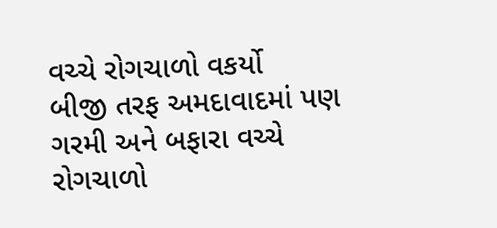વચ્ચે રોગચાળો વકર્યો
બીજી તરફ અમદાવાદમાં પણ ગરમી અને બફારા વચ્ચે રોગચાળો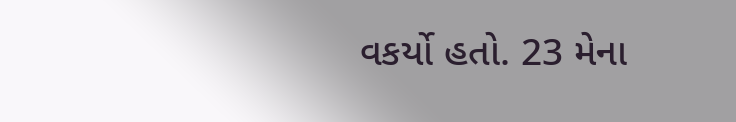વકર્યો હતો. 23 મેના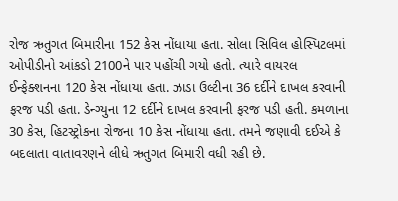રોજ ઋતુગત બિમારીના 152 કેસ નોંધાયા હતા. સોલા સિવિલ હોસ્પિટલમાં ઓપીડીનો આંકડો 2100ને પાર પહોંચી ગયો હતો. ત્યારે વાયરલ ઈન્ફેક્શનના 120 કેસ નોંધાયા હતા. ઝાડા ઉલ્ટીના 36 દર્દીને દાખલ કરવાની ફરજ પડી હતા. ડેન્ગ્યુના 12 દર્દીને દાખલ કરવાની ફરજ પડી હતી. કમળાના 30 કેસ, હિટસ્ટ્રોકના રોજના 10 કેસ નોંધાયા હતા. તમને જણાવી દઈએ કે બદલાતા વાતાવરણને લીધે ઋતુગત બિમારી વધી રહી છે.